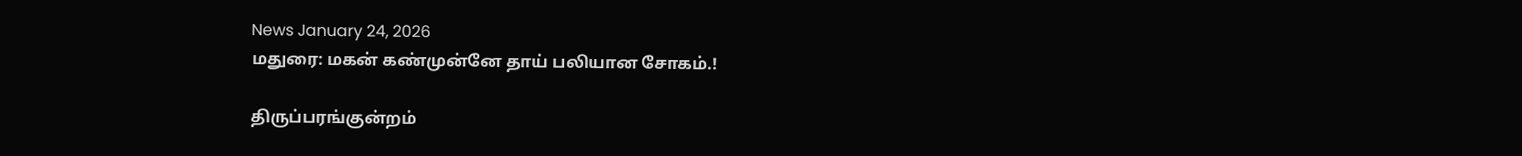News January 24, 2026
மதுரை: மகன் கண்முன்னே தாய் பலியான சோகம்.!

திருப்பரங்குன்றம்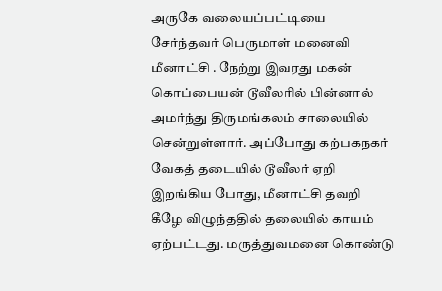அருகே வலையப்பட்டியை சேர்ந்தவர் பெருமாள் மனைவி மீனாட்சி . நேற்று இவரது மகன் கொப்பையன் டூவீலரில் பின்னால் அமர்ந்து திருமங்கலம் சாலையில் சென்றுள்ளார். அப்போது கற்பகநகர் வேகத் தடையில் டூவீலர் ஏறி இறங்கிய போது, மீனாட்சி தவறி கீழே விழுந்ததில் தலையில் காயம் ஏற்பட்டது. மருத்துவமனை கொண்டு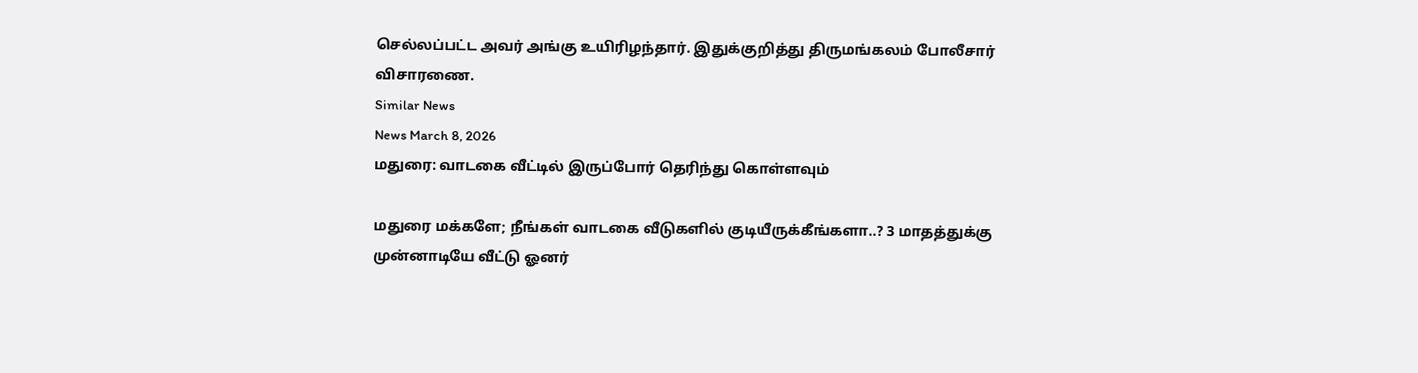செல்லப்பட்ட அவர் அங்கு உயிரிழந்தார். இதுக்குறித்து திருமங்கலம் போலீசார் விசாரணை.
Similar News
News March 8, 2026
மதுரை: வாடகை வீட்டில் இருப்போர் தெரிந்து கொள்ளவும்

மதுரை மக்களே; நீங்கள் வாடகை வீடுகளில் குடியீருக்கீங்களா..? 3 மாதத்துக்கு முன்னாடியே வீட்டு ஓனர்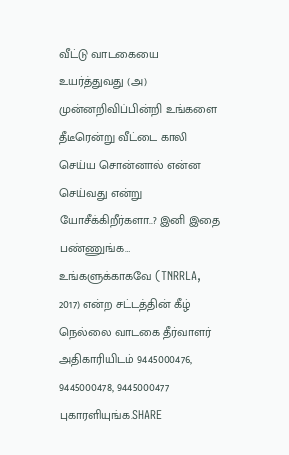வீட்டு வாடகையை உயர்த்துவது (அ) முன்னறிவிப்பின்றி உங்களை தீடீரென்று வீட்டை காலி செய்ய சொன்னால் என்ன செய்வது என்று யோசீக்கிறீர்களா..? இனி இதை பண்ணுங்க… உங்களுக்காகவே (TNRRLA, 2017) என்ற சட்டத்தின் கீழ் நெல்லை வாடகை தீர்வாளர் அதிகாரியிடம் 9445000476, 9445000478, 9445000477 புகாரளியுங்க.SHARE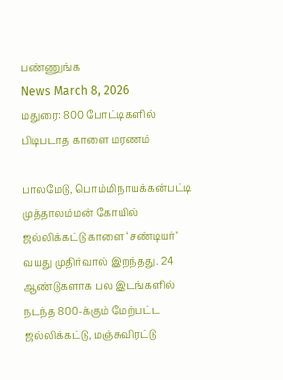பண்ணுங்க
News March 8, 2026
மதுரை: 800 போட்டிகளில் பிடிபடாத காளை மரணம்

பாலமேடு, பொம்மிநாயக்கன்பட்டி முத்தாலம்மன் கோயில் ஜல்லிக்கட்டு காளை ‘சண்டியர்’ வயது முதிர்வால் இறந்தது. 24 ஆண்டுகளாக பல இடங்களில் நடந்த 800-க்கும் மேற்பட்ட ஜல்லிக்கட்டு, மஞ்சுவிரட்டு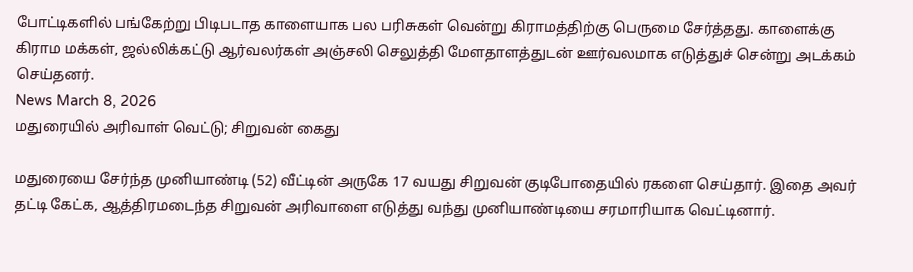போட்டிகளில் பங்கேற்று பிடிபடாத காளையாக பல பரிசுகள் வென்று கிராமத்திற்கு பெருமை சேர்த்தது. காளைக்கு கிராம மக்கள், ஜல்லிக்கட்டு ஆர்வலர்கள் அஞ்சலி செலுத்தி மேளதாளத்துடன் ஊர்வலமாக எடுத்துச் சென்று அடக்கம் செய்தனர்.
News March 8, 2026
மதுரையில் அரிவாள் வெட்டு; சிறுவன் கைது

மதுரையை சேர்ந்த முனியாண்டி (52) வீட்டின் அருகே 17 வயது சிறுவன் குடிபோதையில் ரகளை செய்தார். இதை அவர் தட்டி கேட்க, ஆத்திரமடைந்த சிறுவன் அரிவாளை எடுத்து வந்து முனியாண்டியை சரமாரியாக வெட்டினார்.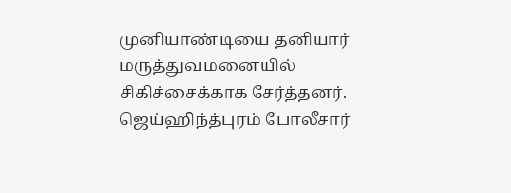முனியாண்டியை தனியார் மருத்துவமனையில் சிகிச்சைக்காக சேர்த்தனர். ஜெய்ஹிந்த்புரம் போலீசார்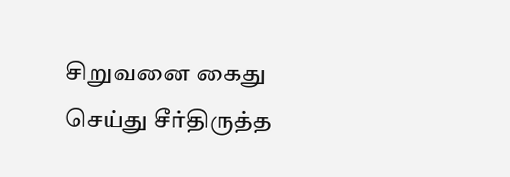சிறுவனை கைது செய்து சீர்திருத்த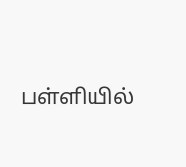பள்ளியில்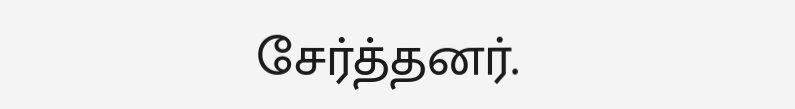சேர்த்தனர்.